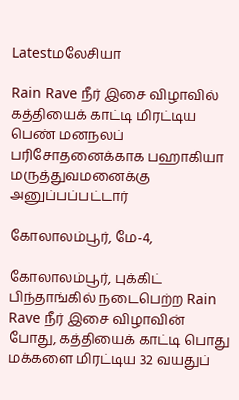Latestமலேசியா

Rain Rave நீர் இசை விழாவில் கத்தியைக் காட்டி மிரட்டிய பெண் மனநலப் பரிசோதனைக்காக பஹாகியா மருத்துவமனைக்கு அனுப்பப்பட்டார்

கோலாலம்பூர், மே-4,

கோலாலம்பூர், புக்கிட் பிந்தாங்கில் நடைபெற்ற Rain Rave நீர் இசை விழாவின் போது, கத்தியைக் காட்டி பொது மக்களை மிரட்டிய 32 வயதுப்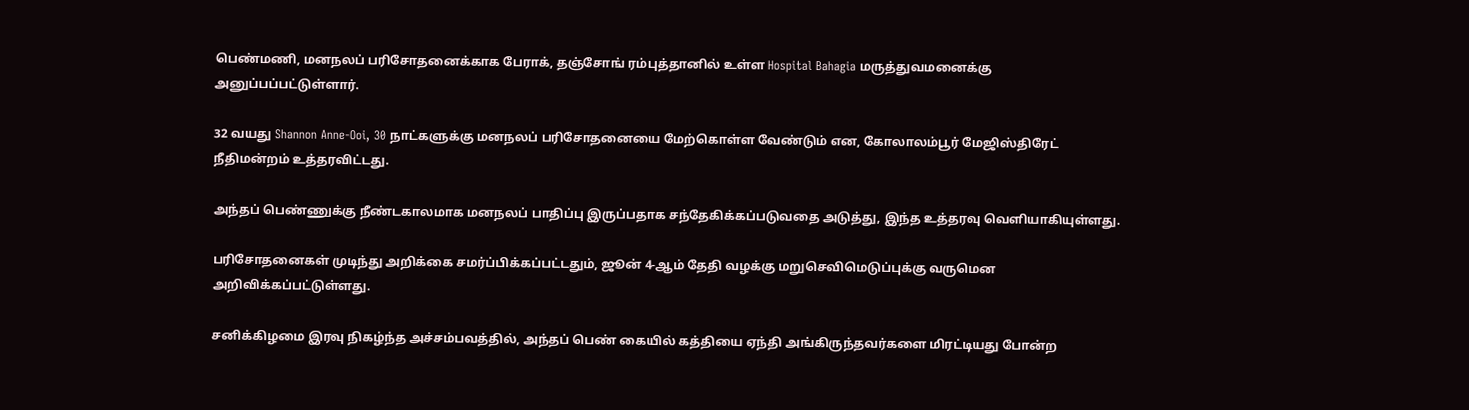பெண்மணி, மனநலப் பரிசோதனைக்காக பேராக், தஞ்சோங் ரம்புத்தானில் உள்ள Hospital Bahagia மருத்துவமனைக்கு அனுப்பப்பட்டுள்ளார்.

32 வயது Shannon Anne-Ooi, 30 நாட்களுக்கு மனநலப் பரிசோதனையை மேற்கொள்ள வேண்டும் என, கோலாலம்பூர் மேஜிஸ்திரேட் நீதிமன்றம் உத்தரவிட்டது.

அந்தப் பெண்ணுக்கு நீண்டகாலமாக மனநலப் பாதிப்பு இருப்பதாக சந்தேகிக்கப்படுவதை அடுத்து, இந்த உத்தரவு வெளியாகியுள்ளது.

பரிசோதனைகள் முடிந்து அறிக்கை சமர்ப்பிக்கப்பட்டதும், ஜூன் 4-ஆம் தேதி வழக்கு மறுசெவிமெடுப்புக்கு வருமென அறிவிக்கப்பட்டுள்ளது.

சனிக்கிழமை இரவு நிகழ்ந்த அச்சம்பவத்தில், அந்தப் பெண் கையில் கத்தியை ஏந்தி அங்கிருந்தவர்களை மிரட்டியது போன்ற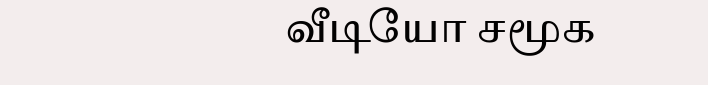வீடியோ சமூக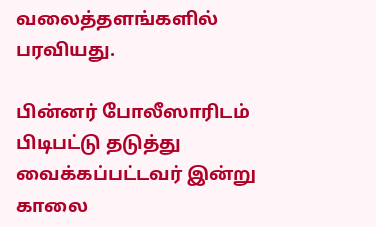வலைத்தளங்களில் பரவியது.

பின்னர் போலீஸாரிடம் பிடிபட்டு தடுத்து வைக்கப்பட்டவர் இன்று காலை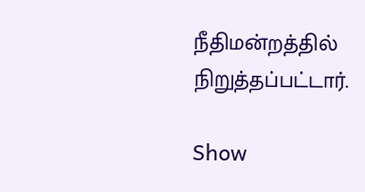நீதிமன்றத்தில் நிறுத்தப்பட்டார்.

Show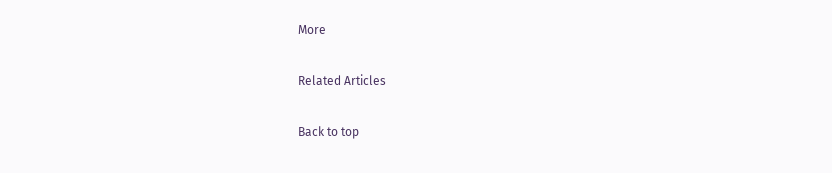More

Related Articles

Back to top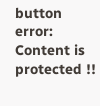button
error: Content is protected !!